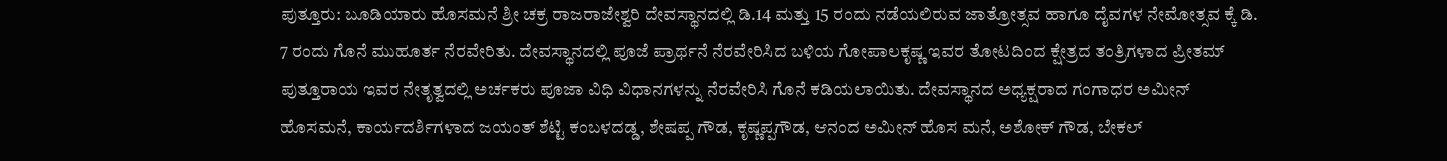ಪುತ್ತೂರು: ಬೂಡಿಯಾರು ಹೊಸಮನೆ ಶ್ರೀ ಚಕ್ರ ರಾಜರಾಜೇಶ್ವರಿ ದೇವಸ್ಥಾನದಲ್ಲಿ ಡಿ.14 ಮತ್ತು 15 ರಂದು ನಡೆಯಲಿರುವ ಜಾತ್ರೋತ್ಸವ ಹಾಗೂ ದೈವಗಳ ನೇಮೋತ್ಸವ ಕ್ಕೆ ಡಿ. 7 ರಂದು ಗೊನೆ ಮುಹೂರ್ತ ನೆರವೇರಿತು. ದೇವಸ್ಥಾನದಲ್ಲಿ ಪೂಜೆ ಪ್ರಾರ್ಥನೆ ನೆರವೇರಿಸಿದ ಬಳಿಯ ಗೋಪಾಲಕೃಷ್ಣ ಇವರ ತೋಟದಿಂದ ಕ್ಷೇತ್ರದ ತಂತ್ರಿಗಳಾದ ಪ್ರೀತಮ್ ಪುತ್ತೂರಾಯ ಇವರ ನೇತೃತ್ವದಲ್ಲಿ ಅರ್ಚಕರು ಪೂಜಾ ವಿಧಿ ವಿಧಾನಗಳನ್ನು ನೆರವೇರಿಸಿ ಗೊನೆ ಕಡಿಯಲಾಯಿತು. ದೇವಸ್ಥಾನದ ಅಧ್ಯಕ್ಷರಾದ ಗಂಗಾಧರ ಅಮೀನ್ ಹೊಸಮನೆ, ಕಾರ್ಯದರ್ಶಿಗಳಾದ ಜಯಂತ್ ಶೆಟ್ಟಿ ಕಂಬಳದಡ್ಡ, ಶೇಷಪ್ಪ ಗೌಡ, ಕೃಷ್ಣಪ್ಪಗೌಡ, ಆನಂದ ಅಮೀನ್ ಹೊಸ ಮನೆ, ಅಶೋಕ್ ಗೌಡ, ಬೇಕಲ್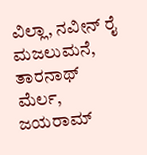ವಿಲ್ಲಾ, ನವೀನ್ ರೈ ಮಜಲುಮನೆ, ತಾರನಾಥ್ ಮೆರ್ಲ, ಜಯರಾಮ್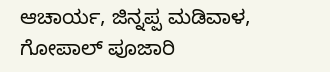ಆಚಾರ್ಯ, ಜಿನ್ನಪ್ಪ ಮಡಿವಾಳ, ಗೋಪಾಲ್ ಪೂಜಾರಿ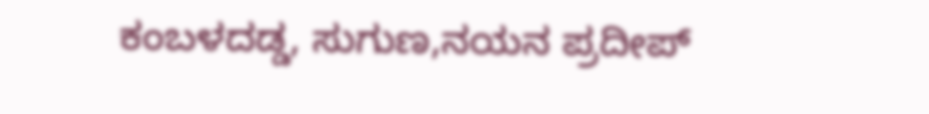ಕಂಬಳದಡ್ಡ, ಸುಗುಣ,ನಯನ ಪ್ರದೀಪ್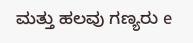ಮತ್ತು ಹಲವು ಗಣ್ಯರು e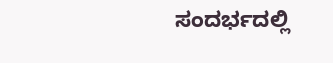ಸಂದರ್ಭದಲ್ಲಿ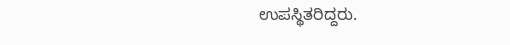ಉಪಸ್ಥಿತರಿದ್ದರು.